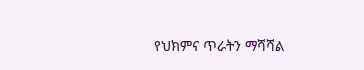የህክምና ጥራትን ማሻሻል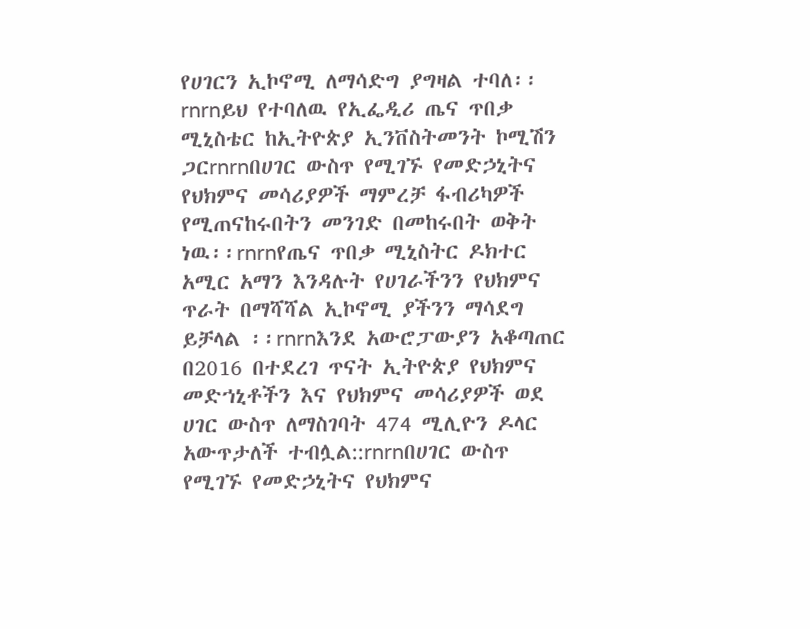የሀገርን ኢኮኖሚ ለማሳድግ ያግዛል ተባለ፡፡rnrnይህ የተባለዉ የኢፌዲሪ ጤና ጥበቃ ሚኒስቴር ከኢትዮጵያ ኢንቨስትመንት ኮሚሽን ጋርrnrnበሀገር ውስጥ የሚገኙ የመድኃኒትና የህክምና መሳሪያዎች ማምረቻ ፋብሪካዎች የሚጠናከሩበትን መንገድ በመከሩበት ወቅት ነዉ፡፡rnrnየጤና ጥበቃ ሚኒስትር ዶክተር አሚር አማን እንዳሉት የሀገራችንን የህክምና ጥራት በማሻሻል ኢኮኖሚ ያችንን ማሳደግ ይቻላል ፡፡rnrnእንደ አውሮፓውያን አቆጣጠር በ2016 በተደረገ ጥናት ኢትዮጵያ የህክምና መድኀኒቶችን እና የህክምና መሳሪያዎች ወደ ሀገር ውስጥ ለማስገባት 474 ሚሊዮን ዶላር አውጥታለች ተብሏል::rnrnበሀገር ውስጥ የሚገኙ የመድኃኒትና የህክምና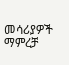መሳሪያዎች ማምረቻ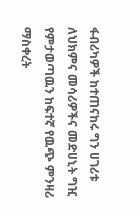ፋብሪካዎች ከተጠናከሩ ግን ሀገሪቱ ለህክምና መሳሪዎችና መድሀኒት ግዢ የምታወጣዉን ከፍተኛ የዉጭ ምንዛሪ ማስቀረት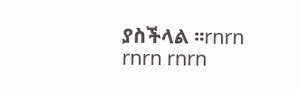ያስችላል ፡፡rnrn rnrn rnrn